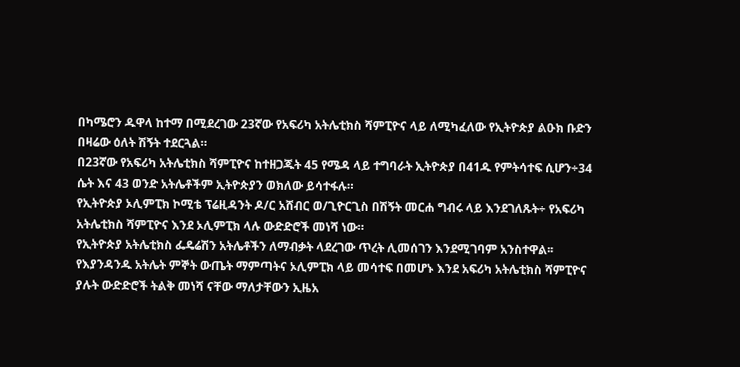በካሜሮን ዱዋላ ከተማ በሚደረገው 23ኛው የአፍሪካ አትሌቲክስ ሻምፒዮና ላይ ለሚካፈለው የኢትዮጵያ ልዑክ ቡድን በዛሬው ዕለት ሽኝት ተደርጓል።
በ23ኛው የአፍሪካ አትሌቲክስ ሻምፒዮና ከተዘጋጁት 45 የሜዳ ላይ ተግባራት ኢትዮጵያ በ41ዱ የምትሳተፍ ሲሆን÷34 ሴት እና 43 ወንድ አትሌቶችም ኢትዮጵያን ወክለው ይሳተፋሉ።
የኢትዮጵያ ኦሊምፒክ ኮሚቴ ፕሬዚዳንት ዶ/ር አሸብር ወ/ጊዮርጊስ በሽኝት መርሐ ግብሩ ላይ እንደገለጹት÷ የአፍሪካ አትሌቲክስ ሻምፒዮና እንደ ኦሊምፒክ ላሉ ውድድሮች መነሻ ነው።
የኢትዮጵያ አትሌቲክስ ፌዴሬሽን አትሌቶችን ለማብቃት ላደረገው ጥረት ሊመሰገን እንደሚገባም አንስተዋል፡፡
የእያንዳንዱ አትሌት ምኞት ውጤት ማምጣትና ኦሊምፒክ ላይ መሳተፍ በመሆኑ እንደ አፍሪካ አትሌቲክስ ሻምፒዮና ያሉት ውድድሮች ትልቅ መነሻ ናቸው ማለታቸውን ኢዜአ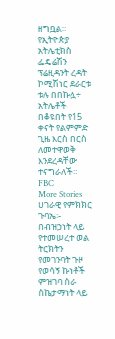ዘግቧል።
የኢትዮጵያ አትሌቲክስ ፌዴሬሽን ፕሬዚዳንት ረዳት ኮሚሽነር ደራርቱ ቱሉ በበኩሏ÷ አትሌቶች በቆዩበት የ15 ቀናት የልምምድ ጊዜ እርስ በርስ ለመተዋወቅ እንደረዳቸው ተናግራለች፡፡
FBC
More Stories
ሀገራዊ የምክክር ጉባኤ፡- በብዝኃነት ላይ የተመሠረተ ወል ትርክትን የመገንባት ጉዞ
የወሳኝ ኩነቶች ምዝገባ ስራ ስኬታማነት ላይ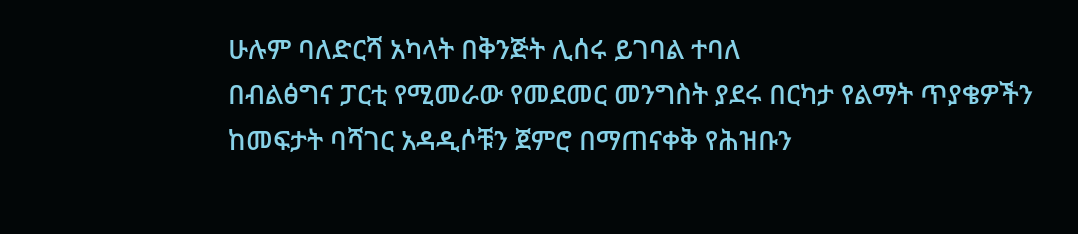ሁሉም ባለድርሻ አካላት በቅንጅት ሊሰሩ ይገባል ተባለ
በብልፅግና ፓርቲ የሚመራው የመደመር መንግስት ያደሩ በርካታ የልማት ጥያቄዎችን ከመፍታት ባሻገር አዳዲሶቹን ጀምሮ በማጠናቀቅ የሕዝቡን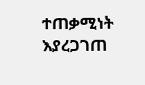ተጠቃሚነት እያረጋገጠ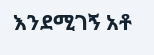እንደሚገኝ አቶ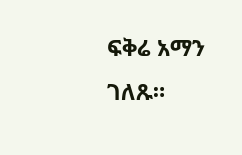ፍቅሬ አማን ገለጹ።